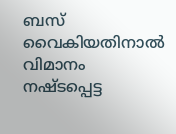ബസ്‌ വൈകിയതിനാല്‍ വിമാനം നഷ്ടപ്പെട്ട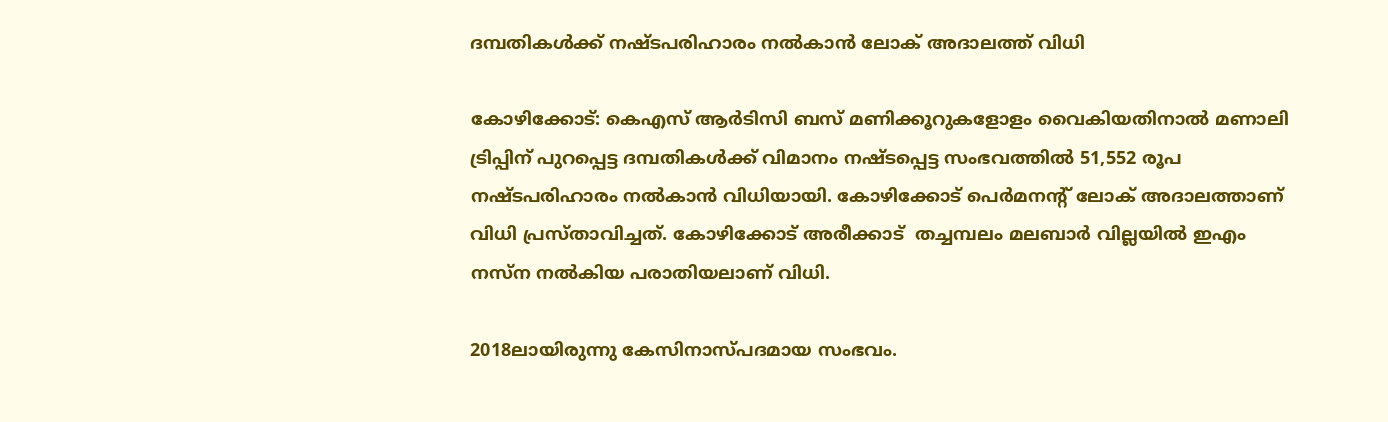ദമ്പതികള്‍ക്ക്‌ നഷ്ടപരിഹാരം നല്‍കാന്‍ ലോക്‌ അദാലത്ത്‌ വിധി

കോഴിക്കോട്‌: കെഎസ്‌ ആര്‍ടിസി ബസ്‌ മണിക്കൂറുകളോളം വൈകിയതിനാല്‍ മണാലി ട്രിപ്പിന്‌ പുറപ്പെട്ട ദമ്പതികള്‍ക്ക്‌ വിമാനം നഷ്ടപ്പെട്ട സംഭവത്തില്‍ 51,552 രൂപ നഷ്ടപരിഹാരം നല്‍കാന്‍ വിധിയായി. കോഴിക്കോട്‌ പെര്‍മനന്റ് ലോക്‌ അദാലത്താണ്‌ വിധി പ്രസ്‌താവിച്ചത്‌. കോഴിക്കോട്‌ അരീക്കാട് ‌ തച്ചമ്പലം മലബാര്‍ വില്ലയില്‍ ഇഎം നസ്‌ന നല്‍കിയ പരാതിയലാണ്‌ വിധി.

2018ലായിരുന്നു കേസിനാസ്‌പദമായ സംഭവം.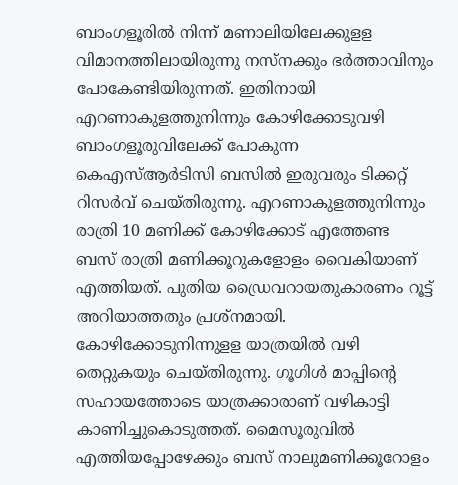ബാംഗളൂരില്‍ നിന്ന്‌ മണാലിയിലേക്കുളള വിമാനത്തിലായിരുന്നു നസ്‌നക്കും ഭര്‍ത്താവിനും പോകേണ്ടിയിരുന്നത്‌. ഇതിനായി എറണാകുളത്തുനിന്നും കോഴിക്കോടുവഴി ബാംഗളൂരുവിലേക്ക്‌ പോകുന്ന കെഎസ്‌ആര്‍ടിസി ബസില്‍ ഇരുവരും ടിക്കറ്റ്‌ റിസര്‍വ്‌ ചെയ്‌തിരുന്നു. എറണാകുളത്തുനിന്നും രാത്രി 10 മണിക്ക്‌ കോഴിക്കോട്‌ എത്തേണ്ട ബസ്‌ രാത്രി മണിക്കൂറുകളോളം വൈകിയാണ്‌ എത്തിയത്‌. പുതിയ ഡ്രൈവറായതുകാരണം റൂട്ട്‌ അറിയാത്തതും പ്രശ്‌നമായി. കോഴിക്കോടുനിന്നുളള യാത്രയില്‍ വഴി തെറ്റുകയും ചെയ്‌തിരുന്നു. ഗൂഗിള്‍ മാപ്പിന്റെ സഹായത്തോടെ യാത്രക്കാരാണ്‌ വഴികാട്ടി കാണിച്ചുകൊടുത്തത്. മൈസൂരുവില്‍ എത്തിയപ്പോഴേക്കും ബസ്‌ നാലുമണിക്കൂറോളം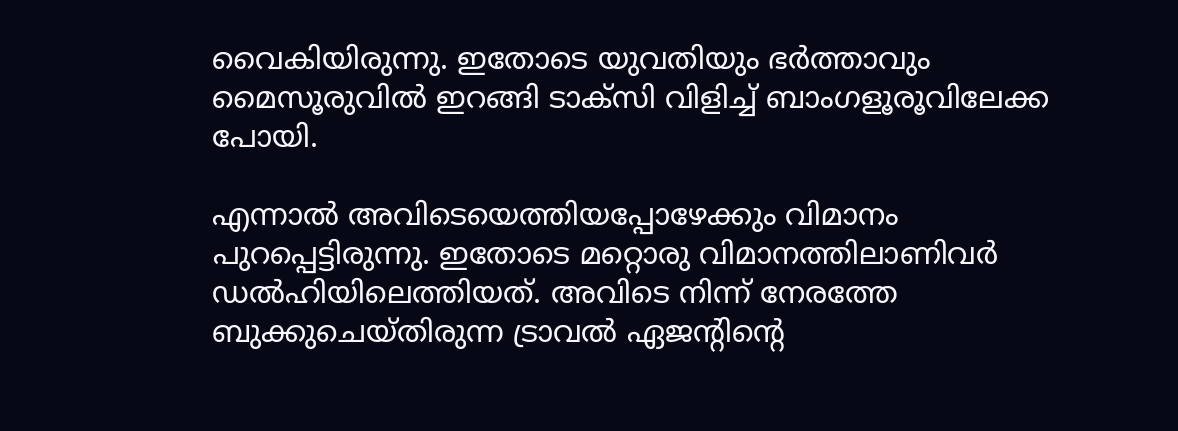വൈകിയിരുന്നു. ഇതോടെ യുവതിയും ഭര്‍ത്താവും മൈസൂരുവില്‍ ഇറങ്ങി ടാക്‌സി വിളിച്ച്‌ ബാംഗളൂരൂവിലേക്ക പോയി.

എന്നാല്‍ അവിടെയെത്തിയപ്പോഴേക്കും വിമാനം പുറപ്പെട്ടിരുന്നു. ഇതോടെ മറ്റൊരു വിമാനത്തിലാണിവര്‍ ഡല്‍ഹിയിലെത്തിയത്‌. അവിടെ നിന്ന്‌ നേരത്തേ ബുക്കുചെയ്‌തിരുന്ന ട്രാവല്‍ ഏജന്റിന്റെ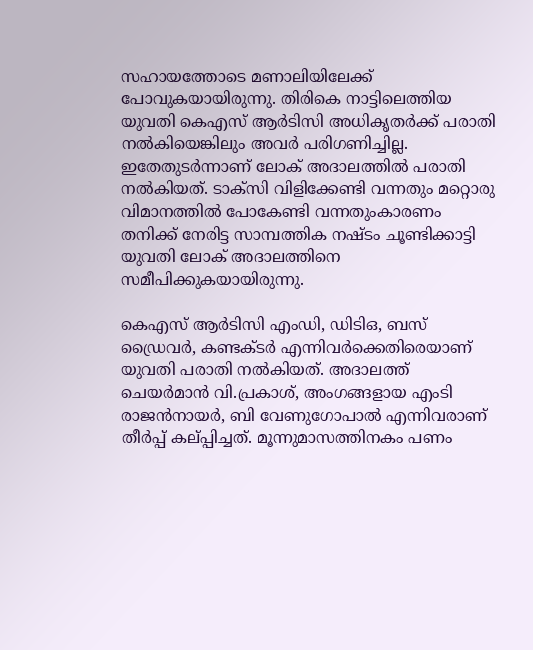സഹായത്തോടെ മണാലിയിലേക്ക് പോവുകയായിരുന്നു. തിരികെ നാട്ടിലെത്തിയ യുവതി കെഎസ്‌ ആര്‍ടിസി അധികൃതര്‍ക്ക്‌ പരാതി നല്‍കിയെങ്കിലും അവര്‍ പരിഗണിച്ചില്ല. ഇതേതുടര്‍ന്നാണ്‌ ലോക്‌ അദാലത്തില്‍ പരാതി നല്‍കിയത്‌. ടാക്‌സി വിളിക്കേണ്ടി വന്നതും മറ്റൊരു വിമാനത്തില്‍ പോകേണ്ടി വന്നതുംകാരണം തനിക്ക്‌ നേരിട്ട സാമ്പത്തിക നഷ്ടം ചൂണ്ടിക്കാട്ടി യുവതി ലോക്‌ അദാലത്തിനെ സമീപിക്കുകയായിരുന്നു.

കെഎസ്‌ ആര്‍ടിസി എംഡി, ഡിടിഒ, ബസ്‌ ഡ്രൈവര്‍, കണ്ടക്ടര്‍ എന്നിവര്‍ക്കെതിരെയാണ്‌ യുവതി പരാതി നല്‍കിയത്‌. അദാലത്ത്‌ ചെയര്‍മാന്‍ വി.പ്രകാശ്‌, അംഗങ്ങളായ എംടി രാജന്‍നായര്‍, ബി വേണുഗോപാല്‍ എന്നിവരാണ്‌ തീര്‍പ്പ്‌ കല്‌പ്പിച്ചത്‌. മൂന്നുമാസത്തിനകം പണം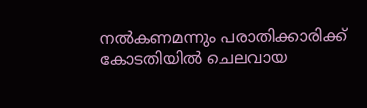നല്‍കണമന്നും പരാതിക്കാരിക്ക്‌ കോടതിയില്‍ ചെലവായ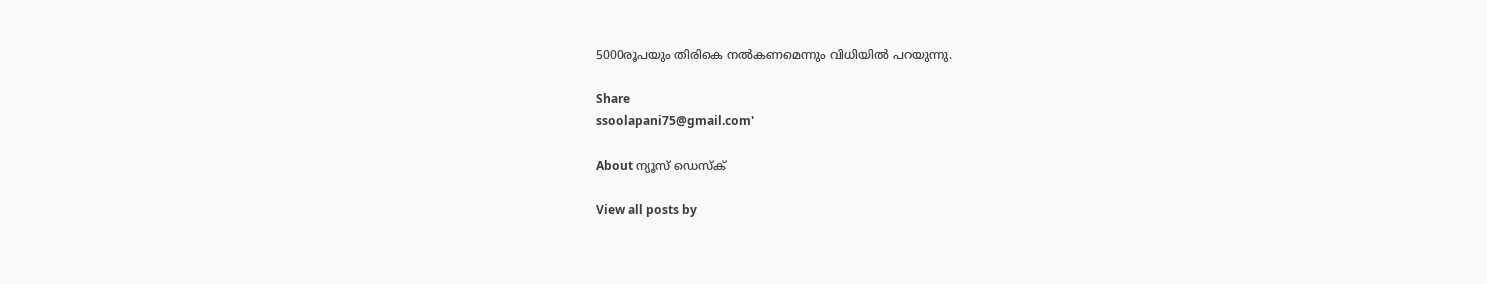5000രൂപയും തിരികെ നല്‍കണമെന്നും വിധിയില്‍ പറയുന്നു.

Share
ssoolapani75@gmail.com'

About ന്യൂസ് ഡെസ്ക്

View all posts by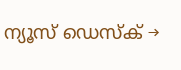ന്യൂസ് ഡെസ്ക് →